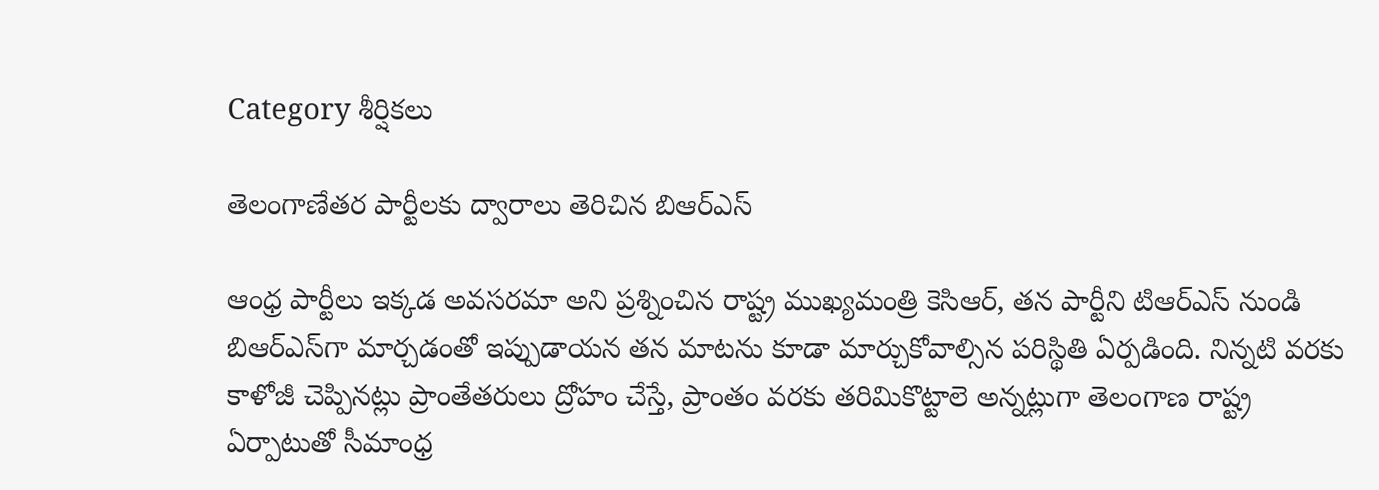Category శీర్షికలు

తెలంగాణేతర పార్టీలకు ద్వారాలు తెరిచిన బిఆర్‌ఎస్‌

ఆం‌ధ్ర పార్టీలు ఇక్కడ అవసరమా అని ప్రశ్నించిన రాష్ట్ర ముఖ్యమంత్రి కెసిఆర్‌, తన పార్టీని టిఆర్‌ఎస్‌ ‌నుండి బిఆర్‌ఎస్‌గా మార్చడంతో ఇప్పుడాయన తన మాటను కూడా మార్చుకోవాల్సిన పరిస్థితి ఏర్పడింది. నిన్నటి వరకు కాళోజీ చెప్పినట్లు ప్రాంతేతరులు ద్రోహం చేస్తే, ప్రాంతం వరకు తరిమికొట్టాలె అన్నట్లుగా తెలంగాణ రాష్ట్ర ఏర్పాటుతో సీమాంధ్ర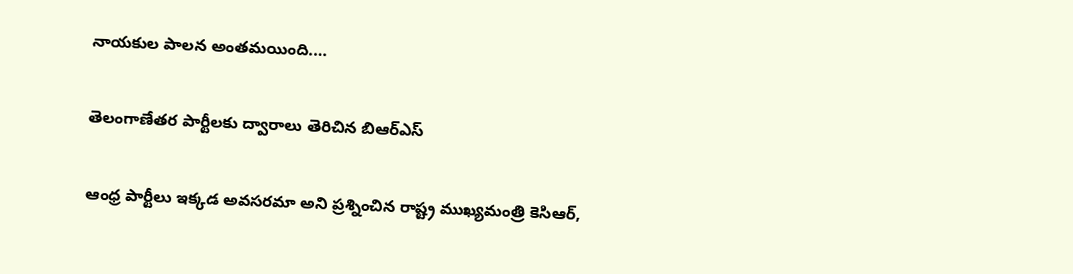నాయకుల పాలన అంతమయింది.…

తెలంగాణేతర పార్టీలకు ద్వారాలు తెరిచిన బిఆర్‌ఎస్‌

ఆం‌ధ్ర పార్టీలు ఇక్కడ అవసరమా అని ప్రశ్నించిన రాష్ట్ర ముఖ్యమంత్రి కెసిఆర్‌,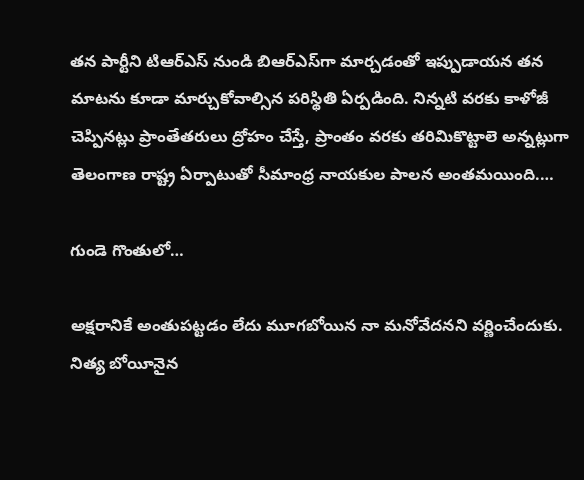తన పార్టీని టిఆర్‌ఎస్‌ ‌నుండి బిఆర్‌ఎస్‌గా మార్చడంతో ఇప్పుడాయన తన మాటను కూడా మార్చుకోవాల్సిన పరిస్థితి ఏర్పడింది. నిన్నటి వరకు కాళోజీ చెప్పినట్లు ప్రాంతేతరులు ద్రోహం చేస్తే, ప్రాంతం వరకు తరిమికొట్టాలె అన్నట్లుగా తెలంగాణ రాష్ట్ర ఏర్పాటుతో సీమాంధ్ర నాయకుల పాలన అంతమయింది.…

గుండె గొంతులో…

అక్షరానికే అంతుపట్టడం లేదు మూగబోయిన నా మనోవేదనని వర్ణించేందుకు. నిత్య బోయీనైన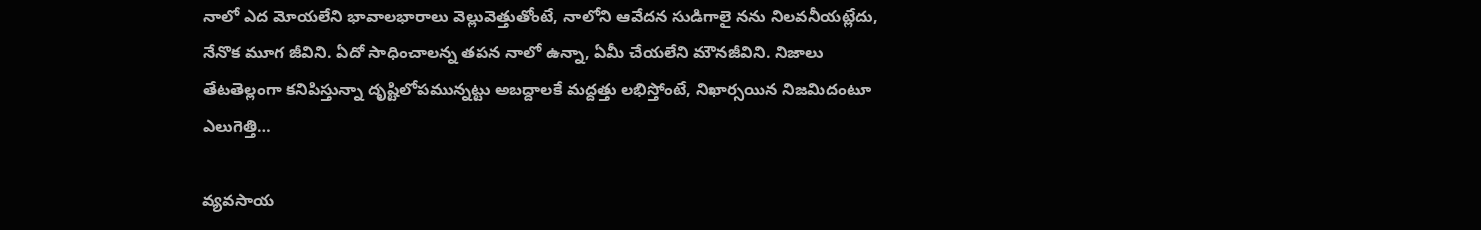నాలో ఎద మోయలేని భావాలభారాలు వెల్లువెత్తుతోంటే, నాలోని ఆవేదన సుడిగాలై నను నిలవనీయట్లేదు, నేనొక మూగ జీవిని. ఏదో సాధించాలన్న తపన నాలో ఉన్నా, ఏమీ చేయలేని మౌనజీవిని. నిజాలు తేటతెల్లంగా కనిపిస్తున్నా దృష్టిలోపమున్నట్టు అబద్దాలకే మద్దత్తు లభిస్తోంటే, నిఖార్సయిన నిజమిదంటూ ఎలుగెత్తి…

వ్యవసాయ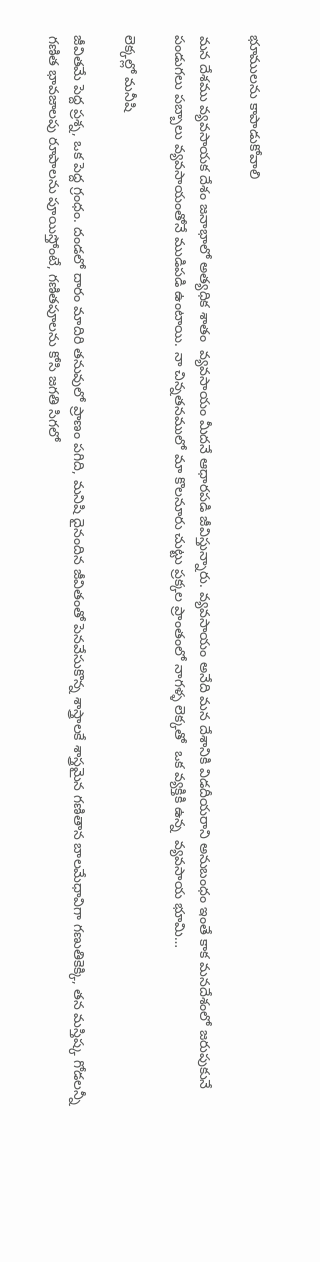భూములను కాపాడుకోవాలి

మన దేశము వ్యవసాయక దేశం జనాభాలో అత్యధిక శాతం  వ్యవసాయం మీదనే ఆధారపడి జీవిస్తున్నారు. వ్యవసాయం అనేది మన దేశానికి విడదీయరాని అనుబంధం ఇంతే కాక మనదేశంలో జరుపుకునే పండుగలు పబ్బాలు వ్యవసాయంతోనే ముడిపడి ఉంటాయి. నా చిన్నతనములో మా కొలనూరు చుట్టు ప్రక్కల ప్రాంతంలో నాగళ్ళ లెక్కతో  ఒక వ్యక్తికి ఉన్న  వ్యవసాయ భూమి…

లెక్కల్లో మనీషి

జీవితమే పెద్ద ప్రశ్న, ఒక పెద్ద గ్రంధం. దండలో దారం మాదిరి తనువులో ప్రాణం పగిది, మనిషి దైనందిన జీవితంతో పెనవేసుకొన్న శాస్త్రాలకే శాస్త్రమైన గణితాన బాలమేధావిగా గణుతికెక్కి, తన మస్తిష్క గోడలన్నీ గణిత భావజాలపు రూపాలను పూయిస్తోంటే, గణితపూలను కోసి జగతి సిగలో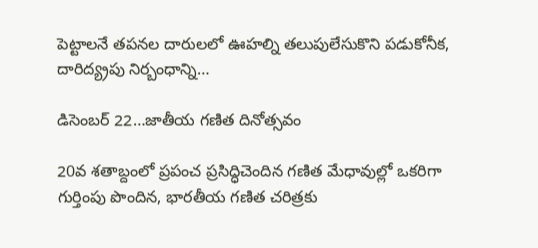పెట్టాలనే తపనల దారులలో ఊహల్ని తలుపులేసుకొని పడుకోనీక, దారిద్య్రపు నిర్బంధాన్ని…

డిసెంబర్‌ 22…జాతీయ గణిత దినోత్సవం

20వ శతాబ్దంలో ప్రపంచ ప్రసిద్ధిచెందిన గణిత మేధావుల్లో ఒకరిగా గుర్తింపు పొందిన, భారతీయ గణిత చరిత్రకు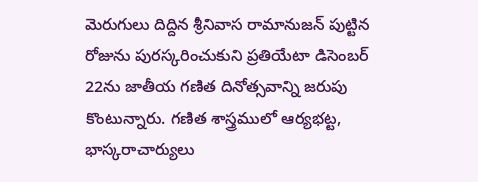మెరుగులు దిద్దిన శ్రీనివాస రామానుజన్‌ ‌పుట్టిన రోజును పురస్కరించుకుని ప్రతియేటా డిసెంబర్‌ 22ను జాతీయ గణిత దినోత్సవాన్ని జరుపు కొంటున్నారు. గణిత శాస్త్రములో ఆర్యభట్ట, భాస్కరాచార్యులు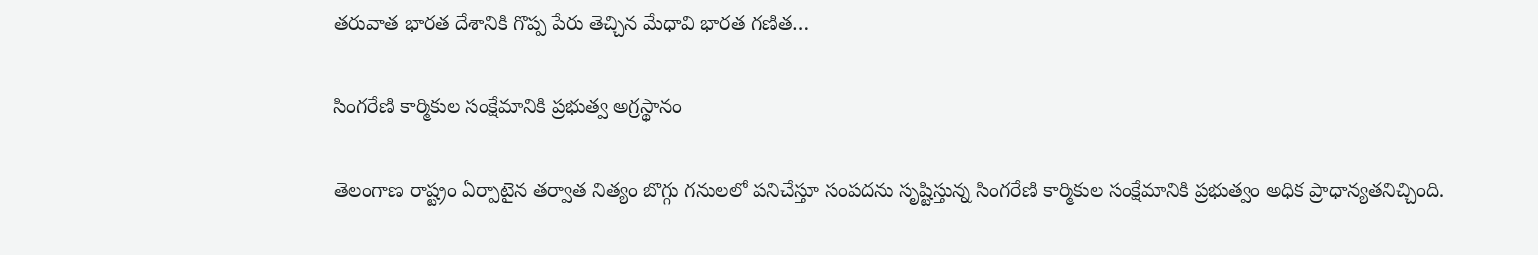తరువాత భారత దేశానికి గొప్ప పేరు తెచ్చిన మేధావి భారత గణిత…

సింగరేణి కార్మికుల సంక్షేమానికి ప్రభుత్వ అగ్రస్థానం

తెలంగాణ రాష్ట్రం ఏర్పాటైన తర్వాత నిత్యం బొగ్గు గనులలో పనిచేస్తూ సంపదను సృష్టిస్తున్న సింగరేణి కార్మికుల సంక్షేమానికి ప్రభుత్వం అధిక ప్రాధాన్యతనిచ్చింది.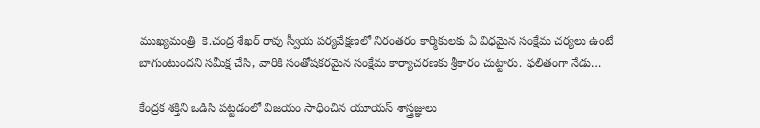ముఖ్యమంత్రి  కె.చంద్ర శేఖర్‌ ‌రావు స్వీయ పర్యవేక్షణలో నిరంతరం కార్మికులకు ఏ విధమైన సంక్షేమ చర్యలు ఉంటే బాగుంటుందని సమీక్ష చేసి, వారికి సంతోషకరమైన సంక్షేమ కార్యాచరణకు శ్రీకారం చుట్టారు. ఫలితంగా నేడు…

కేంద్రక శక్తిని ఒడిసి పట్టడంలో విజయం సాధించిన యూయస్‌ ‌శాస్త్రజ్ఞులు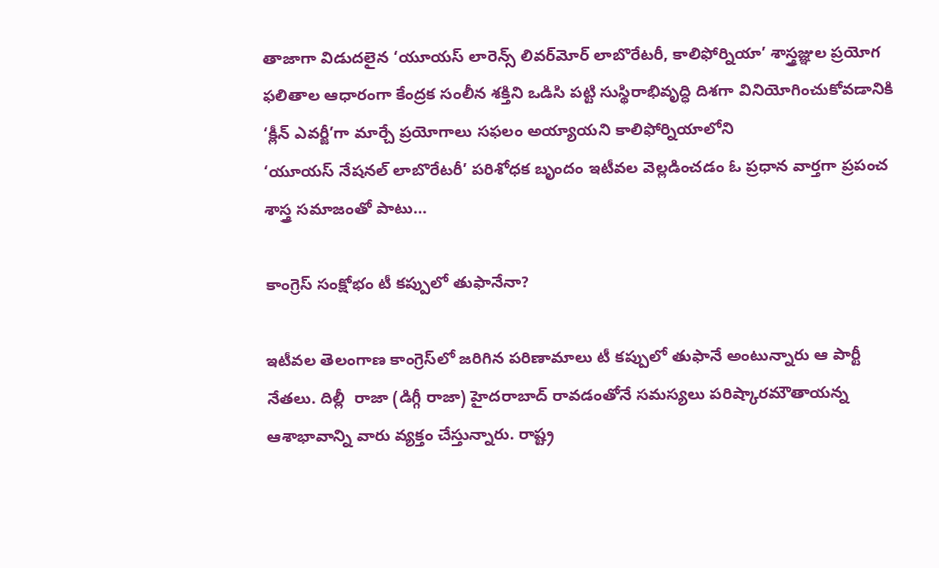తాజాగా విడుదలైన ‘యూయస్‌ ‌లారెన్స్ ‌లివర్‌మోర్‌ ‌లాబొరేటరీ, కాలిఫోర్నియా’ శాస్త్రజ్ఞుల ప్రయోగ ఫలితాల ఆధారంగా కేంద్రక సంలీన శక్తిని ఒడిసి పట్టి సుస్థిరాభివృద్ధి దిశగా వినియోగించుకోవడానికి ‘క్లీన్‌ ఎవర్జీ’గా మార్చే ప్రయోగాలు సఫలం అయ్యాయని కాలిఫోర్నియాలోని ‘యూయస్‌ ‌నేషనల్‌ ‌లాబొరేటరీ’ పరిశోధక బృందం ఇటీవల వెల్లడించడం ఓ ప్రధాన వార్తగా ప్రపంచ శాస్త్ర సమాజంతో పాటు…

కాంగ్రెస్‌ ‌సంక్షోభం టీ కప్పులో తుఫానేనా?

ఇటీవల తెలంగాణ కాంగ్రెస్‌లో జరిగిన పరిణామాలు టీ కప్పులో తుఫానే అంటున్నారు ఆ పార్టీ నేతలు. దిల్లీ  రాజా (డిగ్గీ రాజా) హైదరాబాద్‌ ‌రావడంతోనే సమస్యలు పరిష్కారమౌతాయన్న ఆశాభావాన్ని వారు వ్యక్తం చేస్తున్నారు. రాష్ట్ర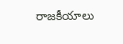రాజకీయాలు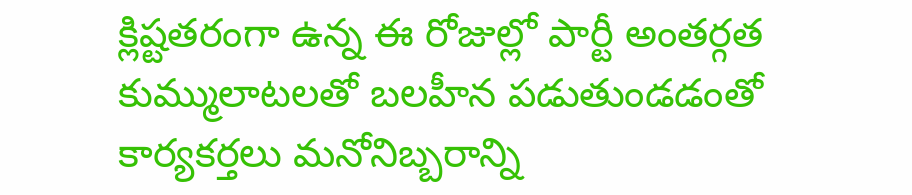క్లిష్టతరంగా ఉన్న ఈ రోజుల్లో పార్టీ అంతర్గత కుమ్ములాటలతో బలహీన పడుతుండడంతో కార్యకర్తలు మనోనిబ్బరాన్ని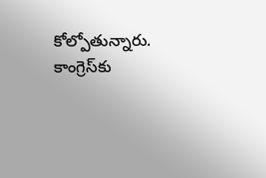కోల్పోతున్నారు. కాంగ్రెస్‌కు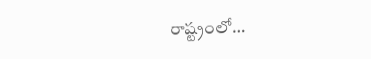రాష్ట్రంలో…